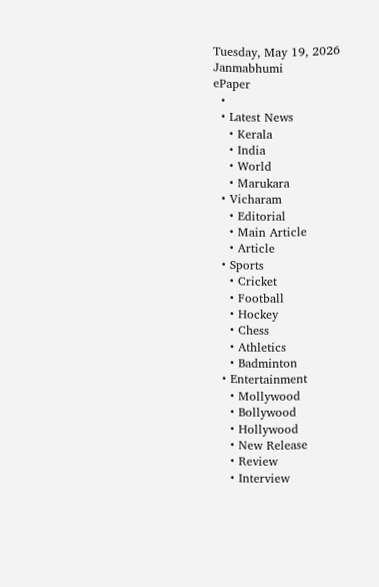Tuesday, May 19, 2026
Janmabhumi
ePaper
  •
  • Latest News
    • Kerala
    • India
    • World
    • Marukara
  • Vicharam
    • Editorial
    • Main Article
    • Article
  • Sports
    • Cricket
    • Football
    • Hockey
    • Chess
    • Athletics
    • Badminton
  • Entertainment
    • Mollywood
    • Bollywood
    • Hollywood
    • New Release
    • Review
    • Interview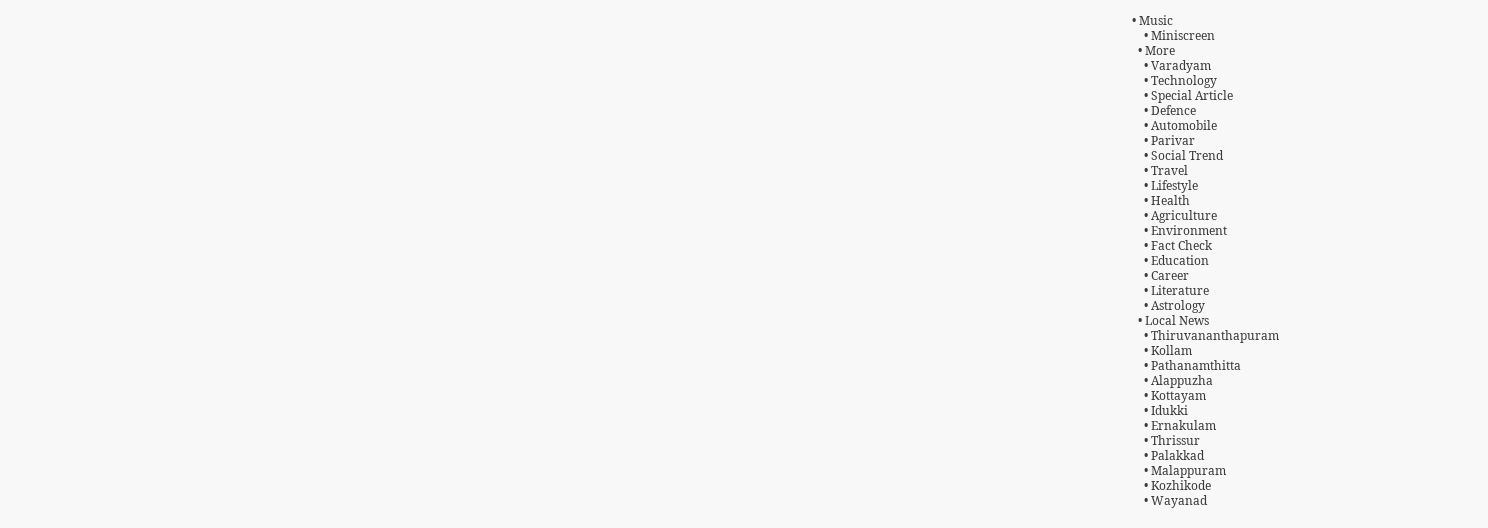• Music
    • Miniscreen
  • More
    • Varadyam
    • Technology
    • Special Article
    • Defence
    • Automobile
    • Parivar
    • Social Trend
    • Travel
    • Lifestyle
    • Health
    • Agriculture
    • Environment
    • Fact Check
    • Education
    • Career
    • Literature
    • Astrology
  • Local News
    • Thiruvananthapuram
    • Kollam
    • Pathanamthitta
    • Alappuzha
    • Kottayam
    • Idukki
    • Ernakulam
    • Thrissur
    • Palakkad
    • Malappuram
    • Kozhikode
    • Wayanad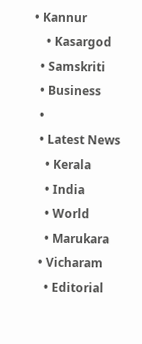• Kannur
    • Kasargod
  • Samskriti
  • Business
  •
  • Latest News
    • Kerala
    • India
    • World
    • Marukara
  • Vicharam
    • Editorial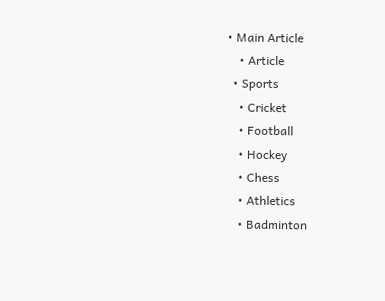• Main Article
    • Article
  • Sports
    • Cricket
    • Football
    • Hockey
    • Chess
    • Athletics
    • Badminton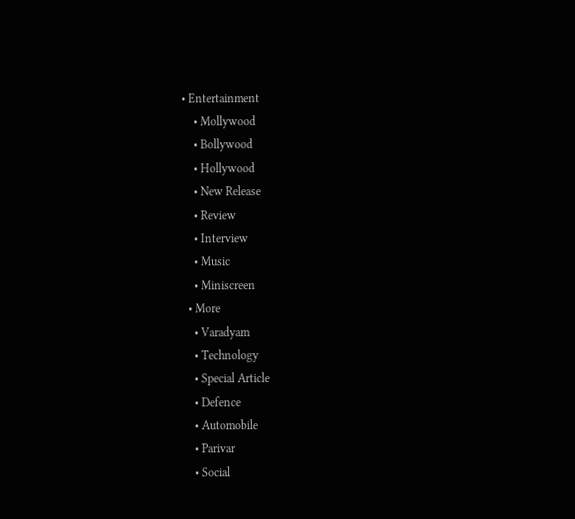• Entertainment
    • Mollywood
    • Bollywood
    • Hollywood
    • New Release
    • Review
    • Interview
    • Music
    • Miniscreen
  • More
    • Varadyam
    • Technology
    • Special Article
    • Defence
    • Automobile
    • Parivar
    • Social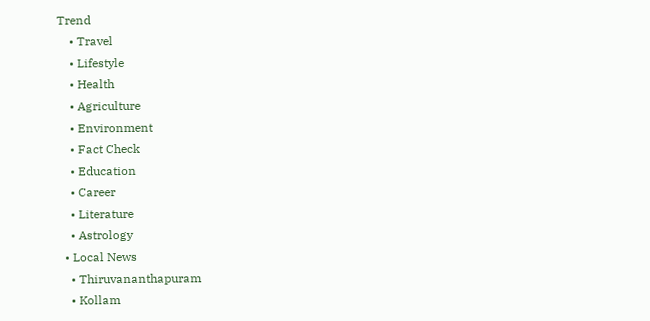Trend
    • Travel
    • Lifestyle
    • Health
    • Agriculture
    • Environment
    • Fact Check
    • Education
    • Career
    • Literature
    • Astrology
  • Local News
    • Thiruvananthapuram
    • Kollam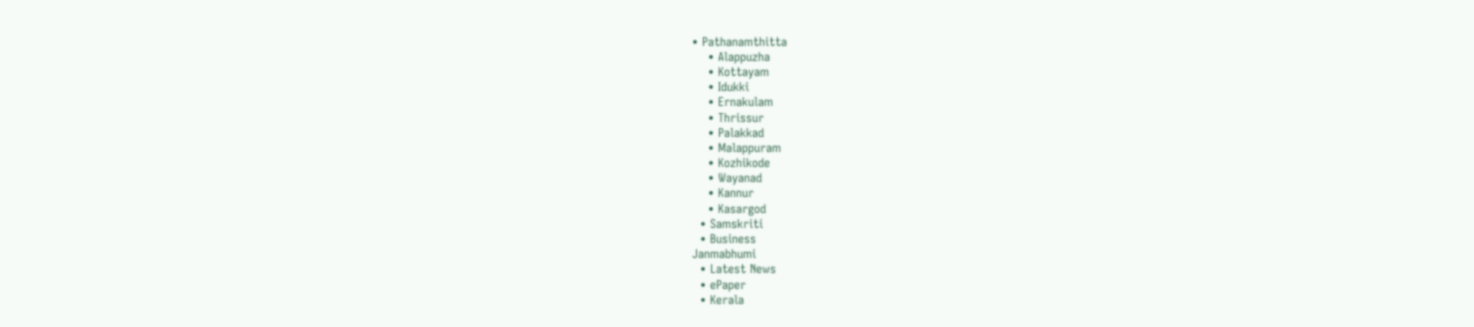• Pathanamthitta
    • Alappuzha
    • Kottayam
    • Idukki
    • Ernakulam
    • Thrissur
    • Palakkad
    • Malappuram
    • Kozhikode
    • Wayanad
    • Kannur
    • Kasargod
  • Samskriti
  • Business
Janmabhumi
  • Latest News
  • ePaper
  • Kerala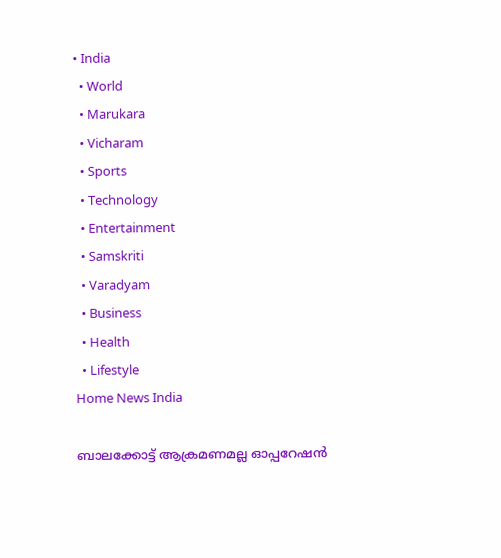• India
  • World
  • Marukara
  • Vicharam
  • Sports
  • Technology
  • Entertainment
  • Samskriti
  • Varadyam
  • Business
  • Health
  • Lifestyle
Home News India

ബാലക്കോട്ട് ആക്രമണമല്ല ഓപ്പറേഷന്‍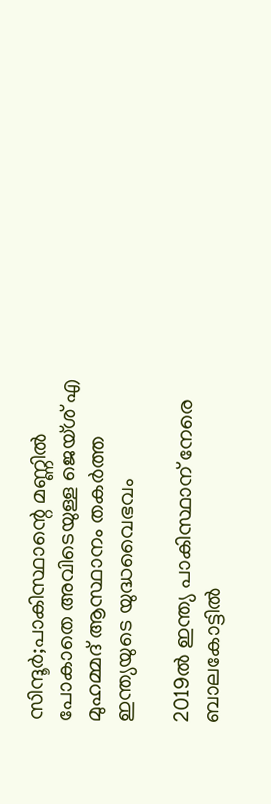സിന്ദൂര്‍;പാകിസ്ഥാന്റെ മണ്ണില്‍ പോകാതെ അവിടെയുള്ള ജെയ്ശ് എ മുഹമ്മദ് ആസ്ഥാനം തകര്‍ത്ത ഇന്ത്യയുടെ യുദ്ധവൈഭവം

2019ല്‍ ഇന്ത്യ പാകിസ്ഥാന് നേരെ ബാലകോട്ടില്‍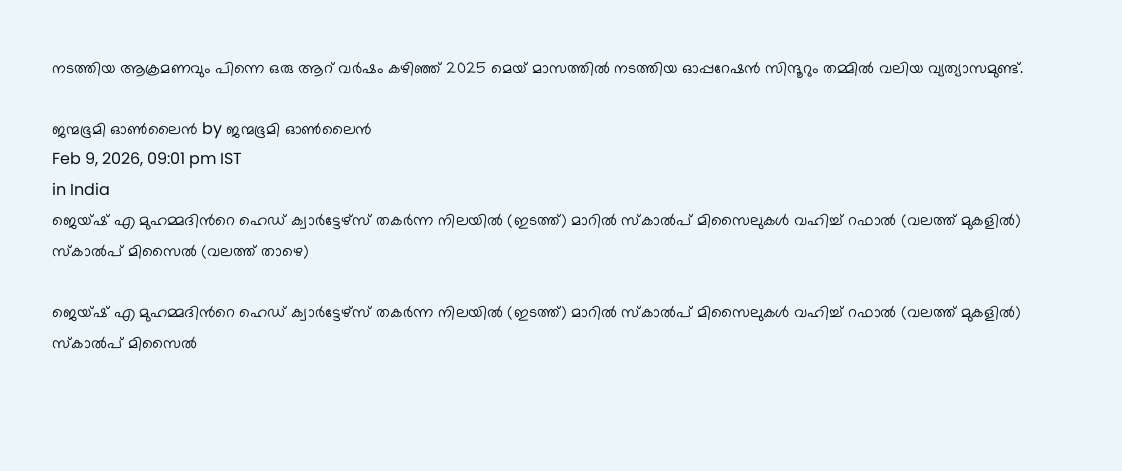നടത്തിയ ആക്രമണവും പിന്നെ ഒരു ആറ് വര്‍ഷം കഴിഞ്ഞ് 2025 മെയ് മാസത്തില്‍ നടത്തിയ ഓപ്പറേഷന്‍ സിന്ദൂറും തമ്മില്‍ വലിയ വ്യത്യാസമുണ്ട്.

ജന്മഭൂമി ഓണ്‍ലൈന്‍ by ജന്മഭൂമി ഓണ്‍ലൈന്‍
Feb 9, 2026, 09:01 pm IST
in India
ജെയ്ഷ് എ മുഹമ്മദിന്‍റെ ഹെഡ് ക്വാര്‍ട്ടേഴ്സ് തകര്‍ന്ന നിലയില്‍ (ഇടത്ത്) മാറില്‍ സ്കാല്‍പ് മിസൈലുകള്‍ വഹിച്ച് റഫാല്‍ (വലത്ത് മുകളില്‍) സ്കാല്‍പ് മിസൈല്‍ (വലത്ത് താഴെ)

ജെയ്ഷ് എ മുഹമ്മദിന്‍റെ ഹെഡ് ക്വാര്‍ട്ടേഴ്സ് തകര്‍ന്ന നിലയില്‍ (ഇടത്ത്) മാറില്‍ സ്കാല്‍പ് മിസൈലുകള്‍ വഹിച്ച് റഫാല്‍ (വലത്ത് മുകളില്‍) സ്കാല്‍പ് മിസൈല്‍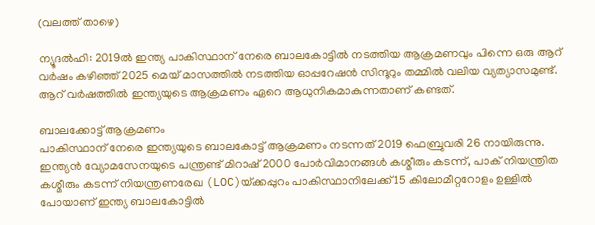(വലത്ത് താഴെ)

ന്യൂദല്‍ഹി: 2019ല്‍ ഇന്ത്യ പാകിസ്ഥാന് നേരെ ബാലകോട്ടില്‍ നടത്തിയ ആക്രമണവും പിന്നെ ഒരു ആറ് വര്‍ഷം കഴിഞ്ഞ് 2025 മെയ് മാസത്തില്‍ നടത്തിയ ഓപ്പറേഷന്‍ സിന്ദൂറും തമ്മില്‍ വലിയ വ്യത്യാസമുണ്ട്. ആറ് വര്‍ഷത്തില്‍ ഇന്ത്യയുടെ ആക്രമണം ഏറെ ആധുനികമാകുന്നതാണ് കണ്ടത്.

ബാലക്കോട്ട് ആക്രമണം
പാകിസ്ഥാന് നേരെ ഇന്ത്യയുടെ ബാലകോട്ട് ആക്രമണം നടന്നത് 2019 ഫെബ്രുവരി 26 നായിരുന്നു. ഇന്ത്യൻ വ്യോമസേനയുടെ പന്ത്രണ്ട് മിറാഷ് 2000 പോർ‌വിമാനങ്ങൾ കശ്മീരും കടന്ന്, പാക് നിയന്ത്രിത കശ്മീരും കടന്ന് നിയന്ത്രണരേഖ (LOC)യ്‌ക്കപ്പുറം പാകിസ്ഥാനിലേക്ക് 15 കിലോമീറ്ററോളം ഉള്ളില്‍ പോയാണ് ഇന്ത്യ ബാലകോട്ടില്‍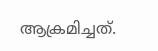ആക്രമിച്ചത്.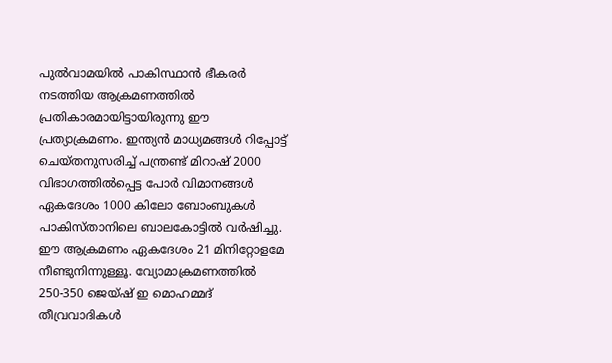പുൽവാമയില്‍ പാകിസ്ഥാന്‍ ഭീകരര്‍ നടത്തിയ ആക്രമണത്തില്‍ പ്രതികാരമായിട്ടായിരുന്നു ഈ പ്രത്യാക്രമണം. ഇന്ത്യൻ മാധ്യമങ്ങൾ റിപ്പോട്ട് ചെയ്തനുസരിച്ച് പന്ത്രണ്ട് മിറാഷ് 2000 വിഭാഗത്തിൽപ്പെട്ട പോർ വിമാനങ്ങള്‍ ഏകദേശം 1000 കിലോ ബോംബുകൾ പാകിസ്താനിലെ ബാലകോട്ടില്‍ വർഷിച്ചു. ഈ ആക്രമണം ഏകദേശം 21 മിനിറ്റോളമേ നീണ്ടുനിന്നുള്ളൂ. വ്യോമാക്രമണത്തിൽ 250-350 ജെയ്‌ഷ് ഇ മൊഹമ്മദ് തീവ്രവാദികൾ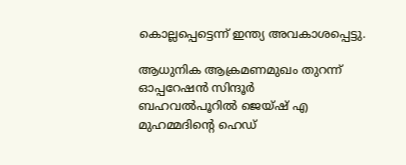കൊല്ലപ്പെട്ടെന്ന് ഇന്ത്യ അവകാശപ്പെട്ടു.

ആധുനിക ആക്രമണമുഖം തുറന്ന്  ഓപ്പറേഷന്‍ സിന്ദൂര്‍
ബഹവല്‍പൂറില്‍ ജെയ്ഷ് എ മുഹമ്മദിന്റെ ഹെഡ്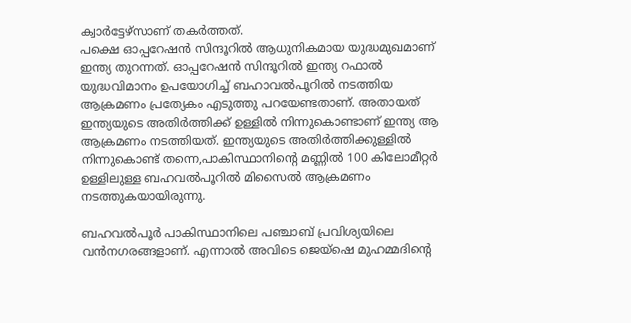ക്വാര്‍ട്ടേഴ്സാണ് തകര്‍ത്തത്.
പക്ഷെ ഓപ്പറേഷന്‍ സിന്ദൂറില്‍ ആധുനികമായ യുദ്ധമുഖമാണ് ഇന്ത്യ തുറന്നത്. ഓപ്പറേഷന്‍ സിന്ദൂറില്‍ ഇന്ത്യ റഫാല്‍ യുദ്ധവിമാനം ഉപയോഗിച്ച് ബഹാവല്‍പൂറില്‍ നടത്തിയ ആക്രമണം പ്രത്യേകം എടുത്തു പറയേണ്ടതാണ്. അതായത് ഇന്ത്യയുടെ അതിര്‍ത്തിക്ക് ഉള്ളില്‍ നിന്നുകൊണ്ടാണ് ഇന്ത്യ ആ ആക്രമണം നടത്തിയത്. ഇന്ത്യയുടെ അതിര്‍ത്തിക്കുള്ളില്‍ നിന്നുകൊണ്ട് തന്നെ,പാകിസ്ഥാനിന്റെ മണ്ണില്‍ 100 കിലോമീറ്റര്‍ ഉള്ളിലുള്ള ബഹവല്‍പൂറില്‍ മിസൈല്‍ ആക്രമണം നടത്തുകയായിരുന്നു.

ബഹവല്‍പൂര്‍ പാകിസ്ഥാനിലെ പഞ്ചാബ് പ്രവിശ്യയിലെ വന്‍നഗരങ്ങളാണ്. എന്നാല്‍ അവിടെ ജെയ്ഷെ മുഹമ്മദിന്റെ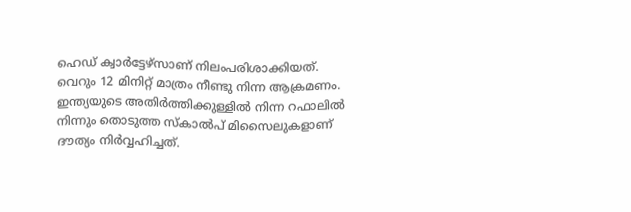ഹെഡ് ക്വാര്‍ട്ടേഴ്സാണ് നിലംപരിശാക്കിയത്. വെറും 12 മിനിറ്റ് മാത്രം നീണ്ടു നിന്ന ആക്രമണം. ഇന്ത്യയുടെ അതിര്‍ത്തിക്കുള്ളില്‍ നിന്ന റഫാലില്‍ നിന്നും തൊടുത്ത സ്കാല്‍പ് മിസൈലുകളാണ് ദൗത്യം നിര്‍വ്വഹിച്ചത്.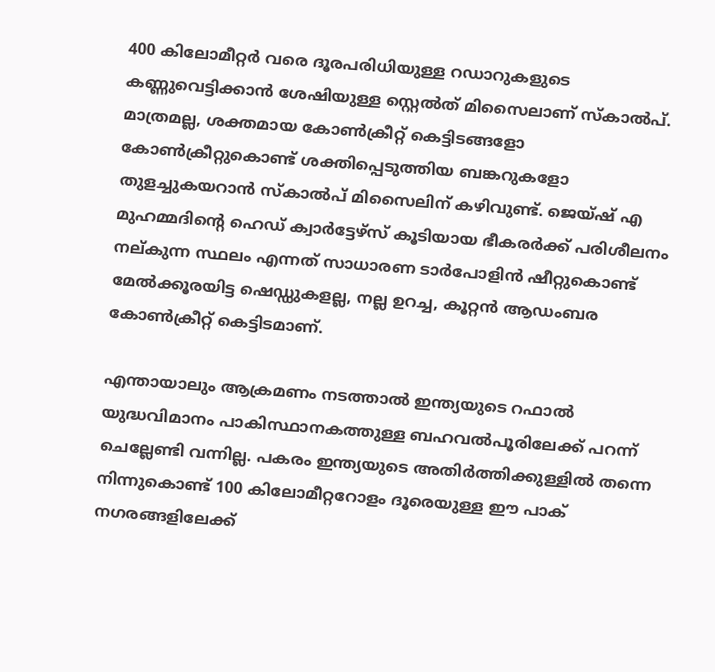400 കിലോമീറ്റര്‍ വരെ ദൂരപരിധിയുള്ള റഡാറുകളുടെ കണ്ണുവെട്ടിക്കാന്‍ ശേഷിയുള്ള സ്റ്റെല്‍ത് മിസൈലാണ് സ്കാല്‍പ്. മാത്രമല്ല, ശക്തമായ കോണ്‍ക്രീറ്റ് കെട്ടിടങ്ങളോ കോണ്‍ക്രീറ്റുകൊണ്ട് ശക്തിപ്പെടുത്തിയ ബങ്കറുകളോ തുളച്ചുകയറാന്‍ സ്കാല്‍പ് മിസൈലിന് കഴിവുണ്ട്. ജെയ്ഷ് എ മുഹമ്മദിന്റെ ഹെഡ് ക്വാര്‍ട്ടേഴ്സ് കൂടിയായ ഭീകരര്‍ക്ക് പരിശീലനം നല‍്കുന്ന സ്ഥലം എന്നത് സാധാരണ ടാര്‍പോളിന്‍ ഷീറ്റുകൊണ്ട് മേല്‍ക്കൂരയിട്ട ഷെഡ്ഡുകളല്ല, നല്ല ഉറച്ച, കൂറ്റന്‍ ആഡംബര കോണ്‍ക്രീറ്റ് കെട്ടിടമാണ്.

എന്തായാലും ആക്രമണം നടത്താല്‍ ഇന്ത്യയുടെ റഫാല്‍ യുദ്ധവിമാനം പാകിസ്ഥാനകത്തുള്ള ബഹവല്‍പൂരിലേക്ക് പറന്ന് ചെല്ലേണ്ടി വന്നില്ല. പകരം ഇന്ത്യയുടെ അതിര്‍ത്തിക്കുള്ളില്‍ തന്നെ നിന്നുകൊണ്ട് 100 കിലോമീറ്ററോളം ദൂരെയുള്ള ഈ പാക് നഗരങ്ങളിലേക്ക്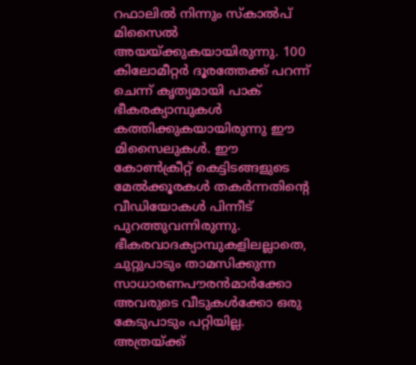റഫാലില്‍ നിന്നും സ്കാല്‍പ് മിസൈല്‍ അയയ്‌ക്കുകയായിരുന്നു. 100 കിലോമീറ്റര്‍ ദൂരത്തേക്ക് പറന്ന് ചെന്ന് കൃത്യമായി പാക് ഭീകരക്യാമ്പുകള്‍ കത്തിക്കുകയായിരുന്നു ഈ മിസൈലുകള്‍. ഈ കോണ്‍ക്രീറ്റ് കെട്ടിടങ്ങളുടെ മേല്‍ക്കൂരകള്‍ തകര്‍ന്നതിന്റെ വീഡിയോകള്‍ പിന്നീട് പുറത്തുവന്നിരുന്നു. ഭീകരവാദക്യാമ്പുകളിലല്ലാതെ, ചുറ്റുപാടും താമസിക്കുന്ന സാധാരണപൗരന്‍മാര്‍ക്കോ അവരുടെ വീടുകള്‍ക്കോ ഒരു കേടുപാടും പറ്റിയില്ല. അത്രയ്‌ക്ക്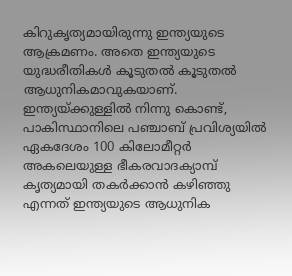കിറുകൃത്യമായിരുന്നു ഇന്ത്യയുടെ ആക്രമണം. അതെ ഇന്ത്യയുടെ യുദ്ധരീതികള്‍ കൂടുതല്‍ കൂടുതല്‍ ആധുനികമാവുകയാണ്. ഇന്ത്യയ്‌ക്കുള്ളില്‍ നിന്നു കൊണ്ട്, പാകിസ്ഥാനിലെ പഞ്ചാബ് പ്രവിശ്യയില്‍ ഏകദേശം 100 കിലോമീറ്റര്‍ അകലെയുള്ള ഭീകരവാദക്യാമ്പ് കൃത്യമായി തകര്‍ക്കാന്‍ കഴിഞ്ഞു എന്നത് ഇന്ത്യയുടെ ആധുനിക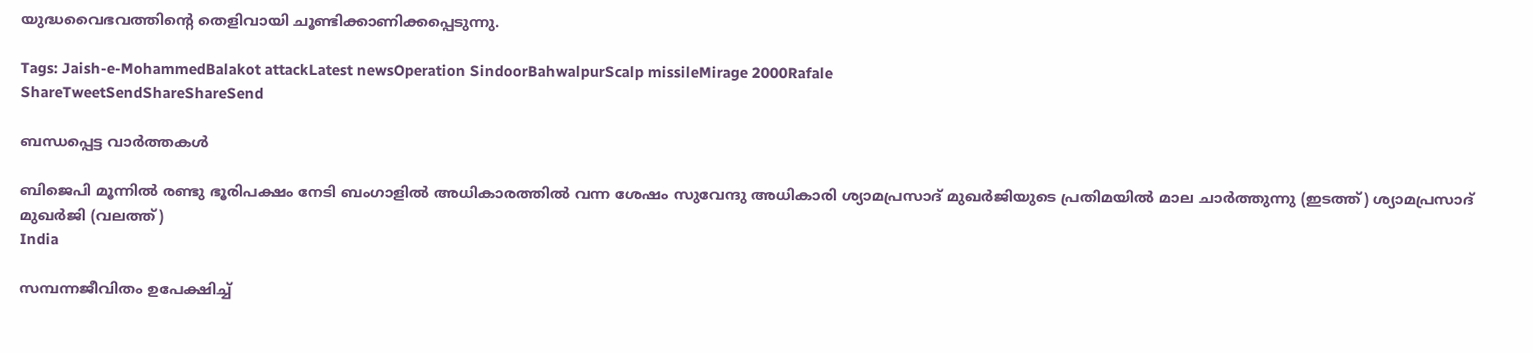യുദ്ധവൈഭവത്തിന്റെ തെളിവായി ചൂണ്ടിക്കാണിക്കപ്പെടുന്നു.

Tags: Jaish-e-MohammedBalakot attackLatest newsOperation SindoorBahwalpurScalp missileMirage 2000Rafale
ShareTweetSendShareShareSend

ബന്ധപ്പെട്ട വാര്‍ത്തകള്‍

ബിജെപി മൂന്നില്‍ രണ്ടു ഭൂരിപക്ഷം നേടി ബംഗാളില്‍ അധികാരത്തില്‍ വന്ന ശേഷം സുവേന്ദു അധികാരി ശ്യാമപ്രസാദ് മുഖര്‍ജിയുടെ പ്രതിമയില്‍ മാല ചാര്‍ത്തുന്നു (ഇടത്ത്) ശ്യാമപ്രസാദ് മുഖര്‍ജി (വലത്ത്)
India

സമ്പന്നജീവിതം ഉപേക്ഷിച്ച്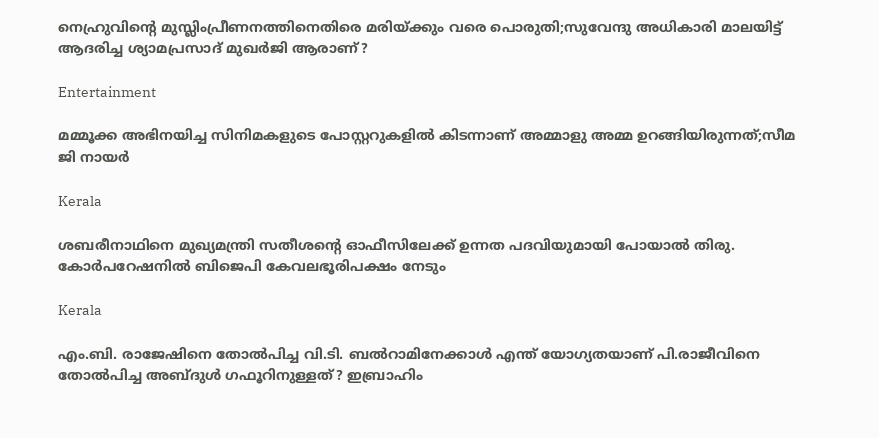നെഹ്രുവിന്റെ മുസ്ലിംപ്രീണനത്തിനെതിരെ മരിയ്‌ക്കും വരെ പൊരുതി;സുവേന്ദു അധികാരി മാലയിട്ട് ആദരിച്ച ശ്യാമപ്രസാദ് മുഖര്‍ജി ആരാണ്?

Entertainment

മമ്മൂക്ക അഭിനയിച്ച സിനിമകളുടെ പോസ്റ്ററുകളിൽ കിടന്നാണ് അമ്മാളു അമ്മ ഉറങ്ങിയിരുന്നത്;സീമ ജി നായർ

Kerala

ശബരീനാഥിനെ മുഖ്യമന്ത്രി സതീശന്റെ ഓഫീസിലേക്ക് ഉന്നത പദവിയുമായി പോയാല്‍ തിരു. കോര്‍പറേഷനില്‍ ബിജെപി കേവലഭൂരിപക്ഷം നേടും

Kerala

എം.ബി. രാജേഷിനെ തോല്‍പിച്ച വി.ടി. ബല്‍റാമിനേക്കാള്‍ എന്ത് യോഗ്യതയാണ് പി.രാജീവിനെ തോല്‍പിച്ച അബ്ദുള്‍ ഗഫൂറിനുള്ളത്? ഇബ്രാഹിം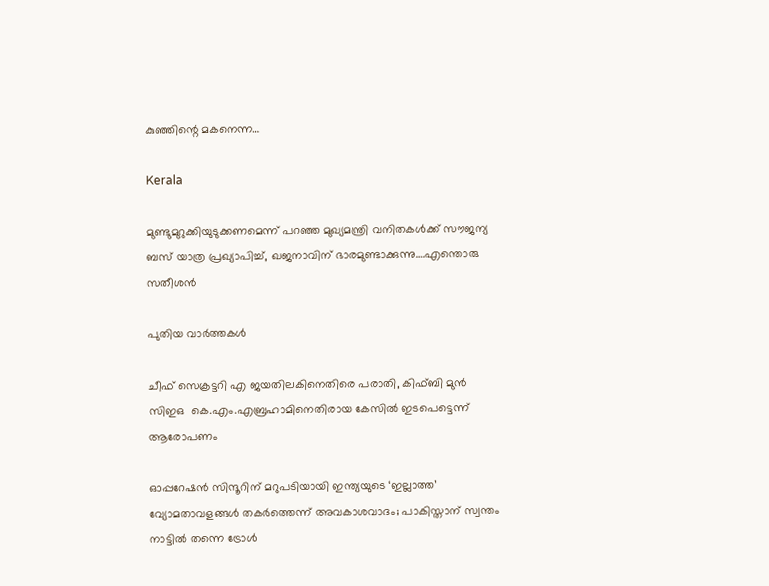കുഞ്ഞിന്റെ മകനെന്ന…

Kerala

മുണ്ടുമുറുക്കിയുടുക്കണമെന്ന് പറഞ്ഞ മുഖ്യമന്ത്രി വനിതകള്‍ക്ക് സൗജന്യ ബസ് യാത്ര പ്രഖ്യാപിച്ച്, ഖജനാവിന് ഭാരമുണ്ടാക്കുന്നു….എന്തൊരു സതീശന്‍

പുതിയ വാര്‍ത്തകള്‍

ചീഫ് സെക്രട്ടറി എ ജയതിലകിനെതിരെ പരാതി, കിഫ്ബി മുന്‍ സിഇഒ  കെ.എം.എബ്രഹാമിനെതിരായ കേസില്‍ ഇടപെട്ടെന്ന് ആരോപണം

ഓപ്പറേഷൻ സിന്ദൂറിന് മറുപടിയായി ഇന്ത്യയുടെ ‘ഇല്ലാത്ത’ വ്യോമതാവളങ്ങൾ തകർത്തെന്ന് അവകാശവാദം; പാകിസ്താന് സ്വന്തം നാട്ടിൽ തന്നെ ട്രോൾ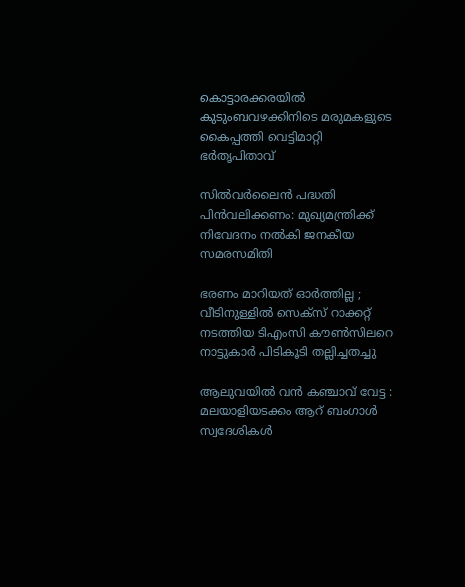കൊട്ടാരക്കരയിൽ കുടുംബവഴക്കിനിടെ മരുമകളുടെ കൈപ്പത്തി വെട്ടിമാറ്റി ഭർതൃപിതാവ്

സില്‍വര്‍ലൈന്‍ പദ്ധതി പിന്‍വലിക്കണം: മുഖ്യമന്ത്രിക്ക് നിവേദനം നല്‍കി ജനകീയ സമരസമിതി

ഭരണം മാറിയത് ഓർത്തില്ല ; വീടിനുള്ളിൽ സെക്സ് റാക്കറ്റ് നടത്തിയ ടിഎംസി കൗൺസിലറെ നാട്ടുകാർ പിടികൂടി തല്ലിച്ചതച്ചു

ആലുവയിൽ വൻ കഞ്ചാവ് വേട്ട : മലയാളിയടക്കം ആറ് ബംഗാൾ സ്വദേശികൾ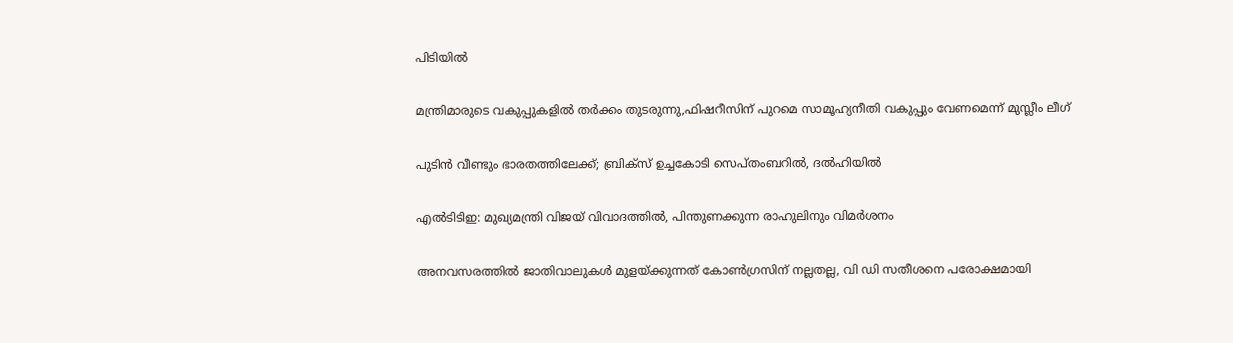പിടിയിൽ

മന്ത്രിമാരുടെ വകുപ്പുകളില്‍ തര്‍ക്കം തുടരുന്നു,ഫിഷറീസിന് പുറമെ സാമൂഹ്യനീതി വകുപ്പും വേണമെന്ന് മുസ്ലീം ലീഗ്

പുടിൻ വീണ്ടും ഭാരതത്തിലേക്ക്; ബ്രിക്‌സ് ഉച്ചകോടി സെപ്തംബറിൽ, ദൽഹിയിൽ

എൽടിടിഇ: മുഖ്യമന്ത്രി വിജയ് വിവാദത്തിൽ, പിന്തുണക്കുന്ന രാഹുലിനും വിമർശനം

അനവസരത്തില്‍ ജാതിവാലുകള്‍ മുളയ്‌ക്കുന്നത് കോണ്‍ഗ്രസിന് നല്ലതല്ല, വി ഡി സതീശനെ പരോക്ഷമായി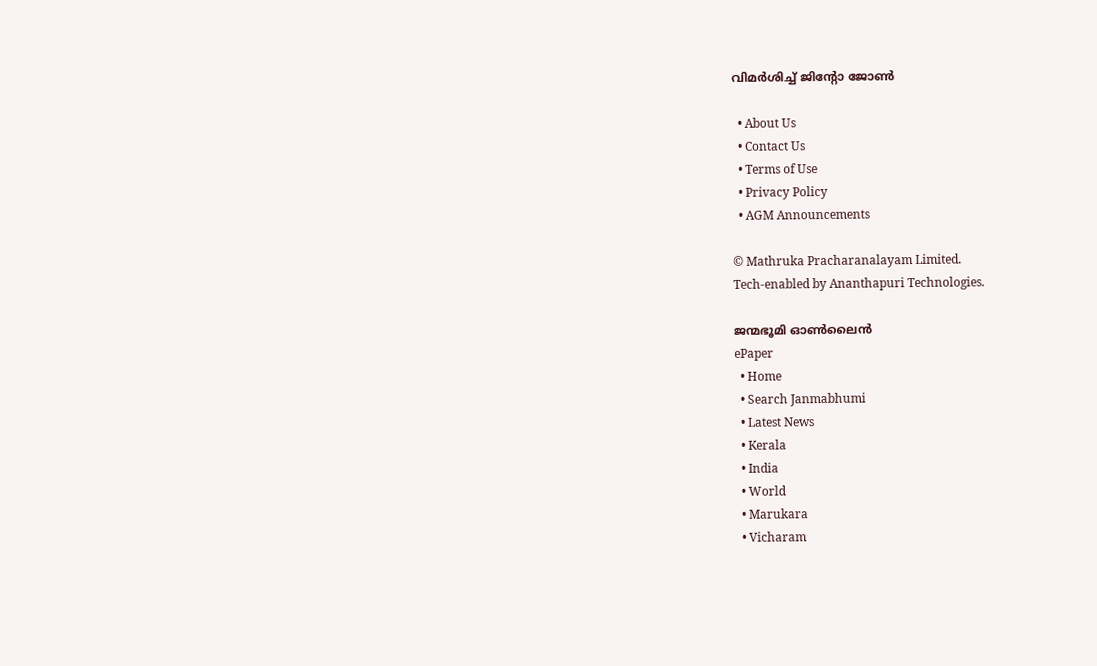വിമര്‍ശിച്ച് ജിന്റോ ജോണ്‍

  • About Us
  • Contact Us
  • Terms of Use
  • Privacy Policy
  • AGM Announcements

© Mathruka Pracharanalayam Limited.
Tech-enabled by Ananthapuri Technologies.

ജന്മഭൂമി ഓണ്‍ലൈന്‍
ePaper
  • Home
  • Search Janmabhumi
  • Latest News
  • Kerala
  • India
  • World
  • Marukara
  • Vicharam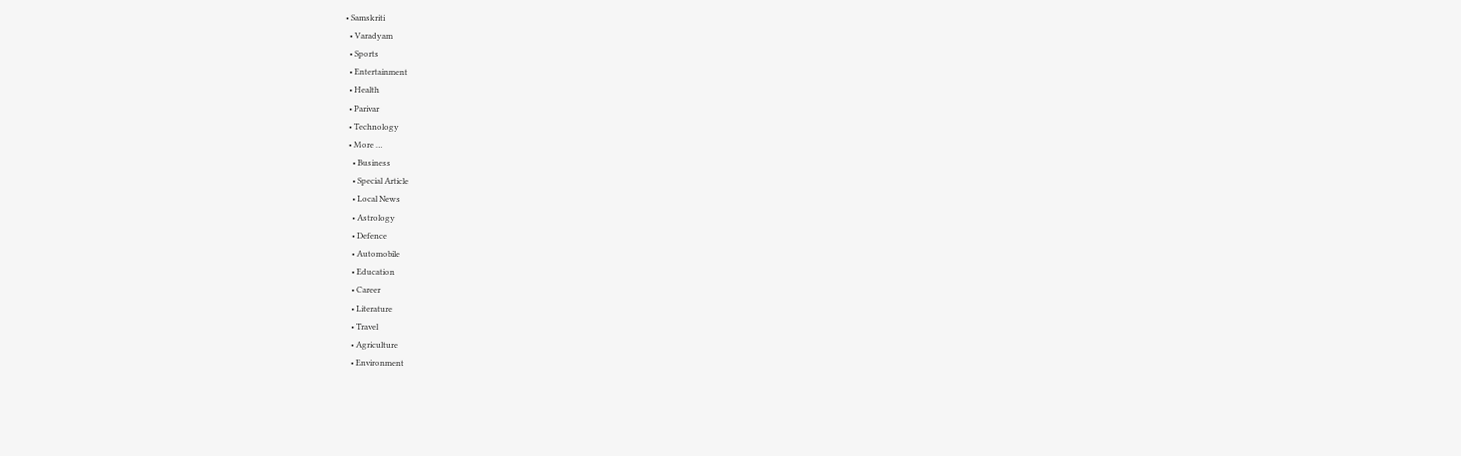• Samskriti
  • Varadyam
  • Sports
  • Entertainment
  • Health
  • Parivar
  • Technology
  • More …
    • Business
    • Special Article
    • Local News
    • Astrology
    • Defence
    • Automobile
    • Education
    • Career
    • Literature
    • Travel
    • Agriculture
    • Environment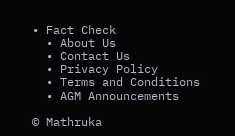• Fact Check
  • About Us
  • Contact Us
  • Privacy Policy
  • Terms and Conditions
  • AGM Announcements

© Mathruka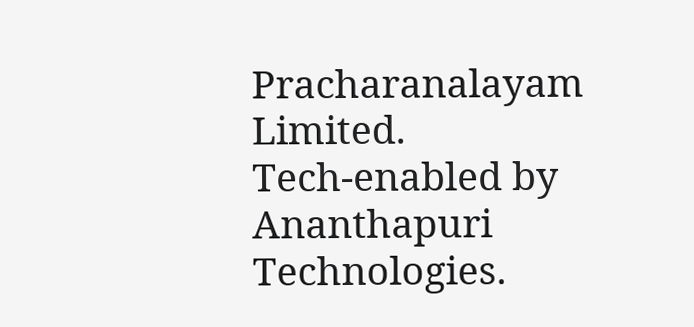Pracharanalayam Limited.
Tech-enabled by Ananthapuri Technologies.